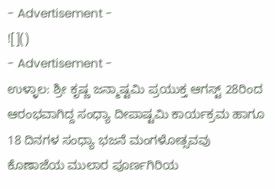- Advertisement -
![]()
- Advertisement -
ಉಳ್ಳಾಲ: ಶ್ರೀ ಕೃಷ್ಣ ಜನ್ಮಾಷ್ಟಮಿ ಪ್ರಯುಕ್ತ ಆಗಸ್ಟ್ 28ರಿಂದ ಆರಂಭವಾಗಿದ್ದ ಸಂಧ್ಯಾ ದೀಪಾಷ್ಟಮಿ ಕಾರ್ಯಕ್ರಮ ಹಾಗೂ 18 ದಿನಗಳ ಸಂಧ್ಯಾ ಭಜನೆ ಮಂಗಳೋತ್ಸವವು ಕೊಣಾಜೆಯ ಮುಲಾರ ಪೂರ್ಣಗಿರಿಯ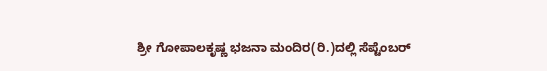ಶ್ರೀ ಗೋಪಾಲಕೃಷ್ಣ ಭಜನಾ ಮಂದಿರ(ರಿ.)ದಲ್ಲಿ ಸೆಪ್ಟೆಂಬರ್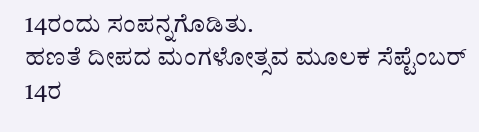14ರಂದು ಸಂಪನ್ನಗೊಡಿತು.
ಹಣತೆ ದೀಪದ ಮಂಗಳೋತ್ಸವ ಮೂಲಕ ಸೆಪ್ಟೆಂಬರ್ 14ರ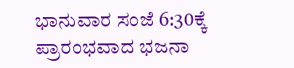ಭಾನುವಾರ ಸಂಜೆ 6:30ಕ್ಕೆ ಪ್ರಾರಂಭವಾದ ಭಜನಾ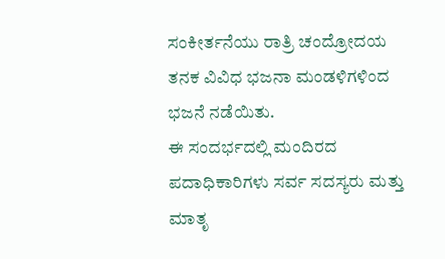ಸಂಕೀರ್ತನೆಯು ರಾತ್ರಿ ಚಂದ್ರೋದಯ ತನಕ ವಿವಿಧ ಭಜನಾ ಮಂಡಳಿಗಳಿಂದ ಭಜನೆ ನಡೆಯಿತು.
ಈ ಸಂದರ್ಭದಲ್ಲಿ ಮಂದಿರದ ಪದಾಧಿಕಾರಿಗಳು ಸರ್ವ ಸದಸ್ಯರು ಮತ್ತು ಮಾತೃ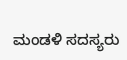ಮಂಡಳಿ ಸದಸ್ಯರು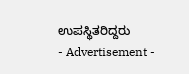ಉಪಸ್ಥಿತರಿದ್ದರು
- Advertisement -